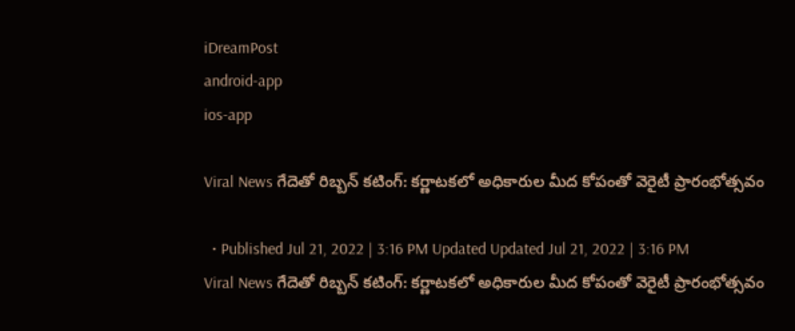iDreamPost
android-app
ios-app

Viral News గేదెతో రిబ్బన్ కటింగ్: కర్ణాటకలో అధికారుల మీద కోపంతో వెరైటీ ప్రారంభోత్సవం

  • Published Jul 21, 2022 | 3:16 PM Updated Updated Jul 21, 2022 | 3:16 PM
Viral News గేదెతో రిబ్బన్ కటింగ్: కర్ణాటకలో అధికారుల మీద కోపంతో వెరైటీ ప్రారంభోత్సవం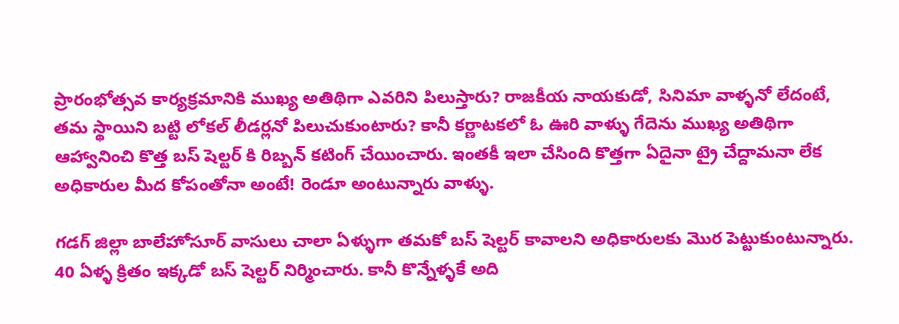ప్రారంభోత్సవ కార్యక్రమానికి ముఖ్య అతిథిగా ఎవరిని పిలుస్తారు? రాజకీయ నాయకుడో, సినిమా వాళ్ళనో లేదంటే, తమ స్థాయిని బట్టి లోకల్ లీడర్లనో పిలుచుకుంటారు? కానీ కర్ణాటకలో ఓ ఊరి వాళ్ళు గేదెను ముఖ్య అతిథిగా ఆహ్వానించి కొత్త బస్ షెల్టర్ కి రిబ్బన్ కటింగ్ చేయించారు. ఇంతకీ ఇలా చేసింది కొత్తగా ఏదైనా ట్రై చేద్దామనా లేక అధికారుల మీద కోపంతోనా అంటే! రెండూ అంటున్నారు వాళ్ళు.

గడగ్ జిల్లా బాలేహోసూర్ వాసులు చాలా ఏళ్ళుగా తమకో బస్ షెల్టర్ కావాలని అధికారులకు మొర పెట్టుకుంటున్నారు. 40 ఏళ్ళ క్రితం ఇక్కడో బస్ షెల్టర్ నిర్మించారు. కానీ కొన్నేళ్ళకే అది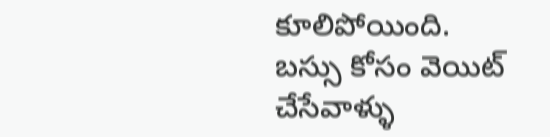కూలిపోయింది. బస్సు కోసం వెయిట్ చేసేవాళ్ళు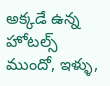అక్కడే ఉన్న హోటల్స్ ముందో, ఇళ్ళు,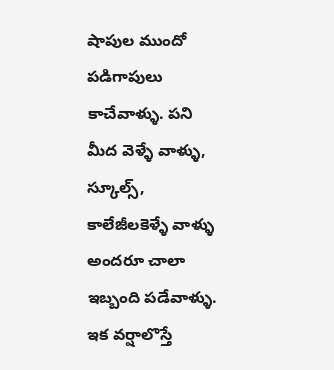షాపుల ముందో పడిగాపులు కాచేవాళ్ళు. పని మీద వెళ్ళే వాళ్ళు, స్కూల్స్, కాలేజీలకెళ్ళే వాళ్ళు అందరూ చాలా ఇబ్బంది పడేవాళ్ళు. ఇక వర్షాలొస్తే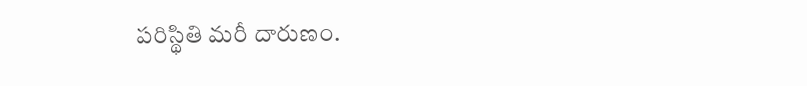పరిస్థితి మరీ దారుణం.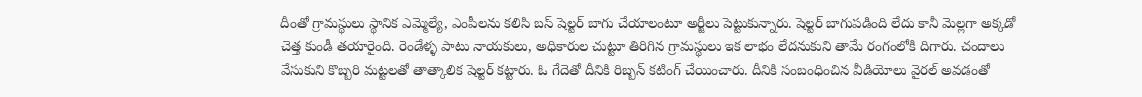దీంతో గ్రామస్థులు స్థానిక ఎమ్మెల్యే, ఎంపీలను కలిసి బస్ షెల్టర్ బాగు చేయాలంటూ అర్జీలు పెట్టుకున్నారు. షెల్టర్ బాగుపడింది లేదు కానీ మెల్లగా అక్కడో చెత్త కుండీ తయారైంది. రెండేళ్ళ పాటు నాయకులు, అధికారుల చుట్టూ తిరిగిన గ్రామస్థులు ఇక లాభం లేదనుకుని తామే రంగంలోకి దిగారు. చందాలు వేసుకుని కొబ్బరి మట్టలతో తాత్కాలిక షెల్టర్ కట్టారు. ఓ గేదెతో దీనికి రిబ్బన్ కటింగ్ చేయించారు. దీనికి సంబంధించిన వీడియోలు వైరల్ అవడంతో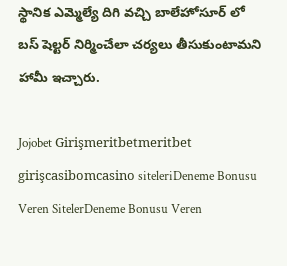స్థానిక ఎమ్మెల్యే దిగి వచ్చి బాలేహోసూర్ లో బస్ షెల్టర్ నిర్మించేలా చర్యలు తీసుకుంటామని హామీ ఇచ్చారు.

Jojobet Girişmeritbetmeritbet girişcasibomcasino siteleriDeneme Bonusu Veren SitelerDeneme Bonusu Veren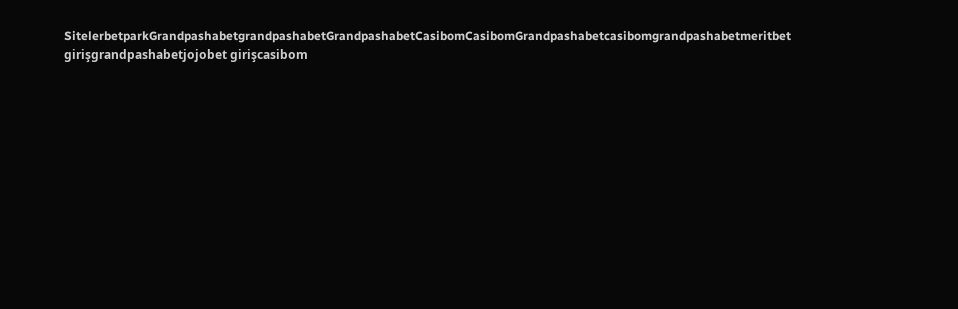SitelerbetparkGrandpashabetgrandpashabetGrandpashabetCasibomCasibomGrandpashabetcasibomgrandpashabetmeritbet girişgrandpashabetjojobet girişcasibom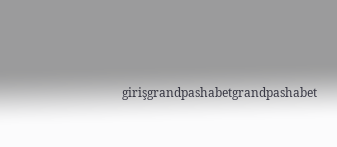girişgrandpashabetgrandpashabet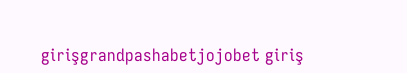girişgrandpashabetjojobet giriş